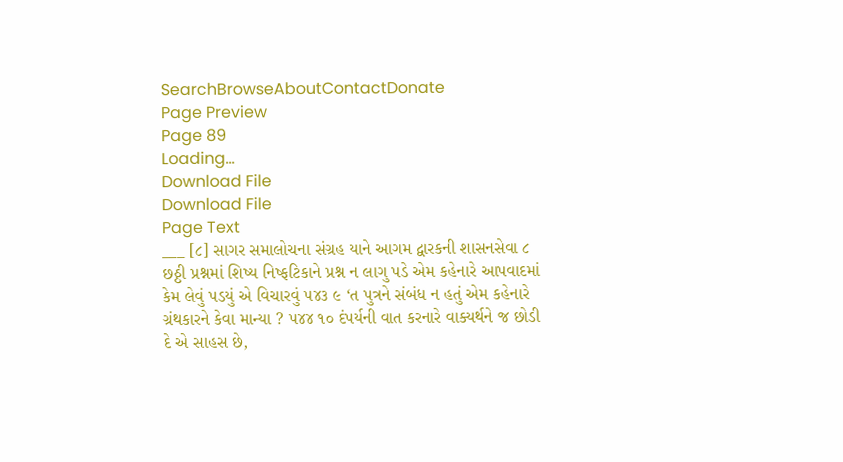SearchBrowseAboutContactDonate
Page Preview
Page 89
Loading...
Download File
Download File
Page Text
___ [૮] સાગર સમાલોચના સંગ્રહ યાને આગમ દ્વારકની શાસનસેવા ૮ છઠ્ઠી પ્રશ્નમાં શિષ્ય નિષ્ફટિકાને પ્રશ્ન ન લાગુ પડે એમ કહેનારે આપવાદમાં કેમ લેવું પડયું એ વિચારવું ૫૪૩ ૯ ‘ત પુત્રને સંબંધ ન હતું એમ કહેનારે ગ્રંથકારને કેવા માન્યા ? ૫૪૪ ૧૦ દંપર્યની વાત કરનારે વાક્યર્થને જ છોડી દે એ સાહસ છે,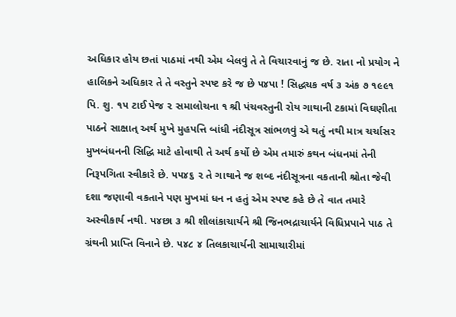અધિકાર હોય છતાં પાઠમાં નથી એમ બેલવું તે તે વિચારવાનું જ છે. રાતા નો પ્રયોગ ને હાલિકને અધિકાર તે તે વસ્તુને સ્પષ્ટ કરે જ છે ૫૪પા ! સિદ્ધચક વર્ષ ૩ અંક ૭ ૧૯૯૧ પિ. શુ. ૧૫ ટાઈ પેજ ૨ સમાલોચના ૧ શ્રી પંચવસ્તુની રોય ગાથાની ટકામાં વિઘણીતા પાઠને સાક્ષાત્ અર્થ મુખે મુહપત્તિ બાંધી નંદીસૂત્ર સાંભળવું એ થતું નથી માત્ર ચર્ચાસર મુખબંધનની સિદ્ધિ માટે હોવાથી તે અર્થ કર્યો છે એમ તમારું કથન બંધનમાં તેની નિરૂપગિતા સ્વીકારે છે. ૫૫૪૬ ૨ તે ગાથાને જ શબ્દ નંદીસૂત્રના વકતાની શ્રોતા જેવી દશા જણાવી વકતાને પણ મુખમાં ધન ન હતું એમ સ્પષ્ટ કહે છે તે વાત તમારે અસ્વીકાર્ય નથી. પ૪છા ૩ શ્રી શીલાંકાચાર્યને શ્રી જિનભદ્રાચાર્યને વિધિપ્રપાને પાઠ તે ગ્રંથની પ્રાપ્તિ વિનાને છે. ૫૪૮ ૪ તિલકાચાર્યની સામાચારીમાં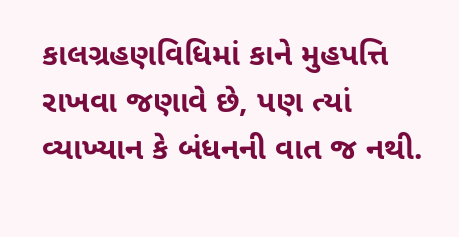કાલગ્રહણવિધિમાં કાને મુહપત્તિ રાખવા જણાવે છે, પણ ત્યાં વ્યાખ્યાન કે બંધનની વાત જ નથી.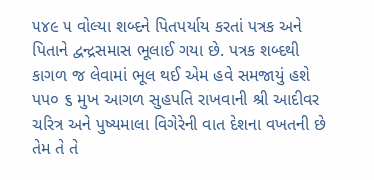૫૪૯ ૫ વોલ્યા શબ્દને પિતપર્યાય કરતાં પત્રક અને પિતાને દ્વન્દ્રસમાસ ભૂલાઈ ગયા છે. પત્રક શબ્દથી કાગળ જ લેવામાં ભૂલ થઈ એમ હવે સમજાયું હશે પપ૦ ૬ મુખ આગળ સુહપતિ રાખવાની શ્રી આદીવર ચરિત્ર અને પુષ્યમાલા વિગેરેની વાત દેશના વખતની છે તેમ તે તે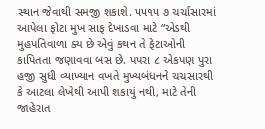સ્થાન જેવાથી સમજી શકાશે. ૫૫૧૫ ૭ ચર્ચાસારમાં આપેલા ફોટા મુખ સાફ દેખાડવા માટે “એડથી મુહપતિવાળા ક્ય છે એવું કથન તે ફેટાઓની કાપિતતા જણાવવા બસ છે. પપરા ૮ એકપણ પુરા હજી સુધી વ્યાખ્યાન વખતે મુખ્યબંધનને ચચસારથી કે આટલા લેખેથી આપી શકાયું નથી, માટે તેની જાહેરાત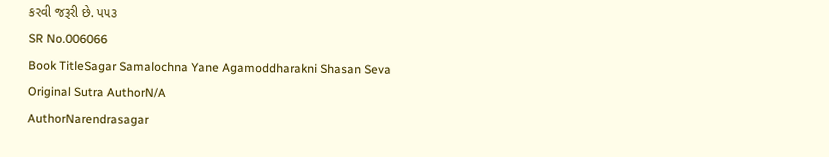કરવી જરૂરી છે. પ૫૩
SR No.006066
Book TitleSagar Samalochna Yane Agamoddharakni Shasan Seva
Original Sutra AuthorN/A
AuthorNarendrasagar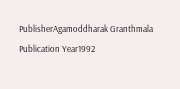PublisherAgamoddharak Granthmala
Publication Year1992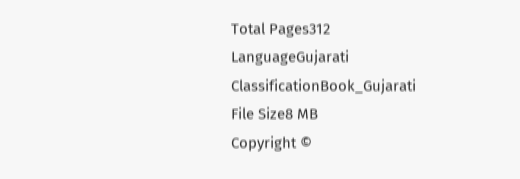Total Pages312
LanguageGujarati
ClassificationBook_Gujarati
File Size8 MB
Copyright ©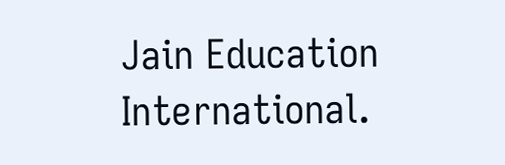Jain Education International.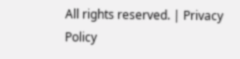All rights reserved. | Privacy Policy